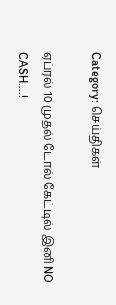Category: செய்திகள்

ஏப்ரல் 10 முதல் டோல் கேட்டில் இனி NO CASH….!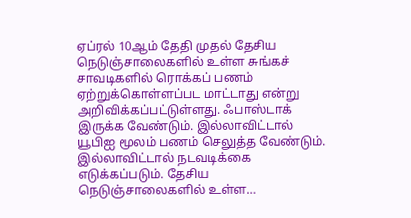ஏப்ரல் 10ஆம் தேதி முதல் தேசிய நெடுஞ்சாலைகளில் உள்ள சுங்கச் சாவடிகளில் ரொக்கப் பணம் ஏற்றுக்கொள்ளப்பட மாட்டாது என்று அறிவிக்கப்பட்டுள்ளது. ஃபாஸ்டாக் இருக்க வேண்டும். இல்லாவிட்டால் யூபிஐ மூலம் பணம் செலுத்த வேண்டும். இல்லாவிட்டால் நடவடிக்கை எடுக்கப்படும். தேசிய நெடுஞ்சாலைகளில் உள்ள…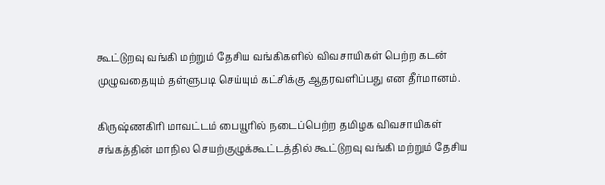கூட்டுறவு வங்கி மற்றும் தேசிய வங்கிகளில் விவசாயிகள் பெற்ற கடன் முழுவதையும் தள்ளுபடி செய்யும் கட்சிக்கு ஆதரவளிப்பது என தீர்மானம்.

கிருஷ்ணகிரி மாவட்டம் பையூரில் நடைப்பெற்ற தமிழக விவசாயிகள் சங்கத்தின் மாநில செயற்குழுக்கூட்டத்தில் கூட்டுறவு வங்கி மற்றும் தேசிய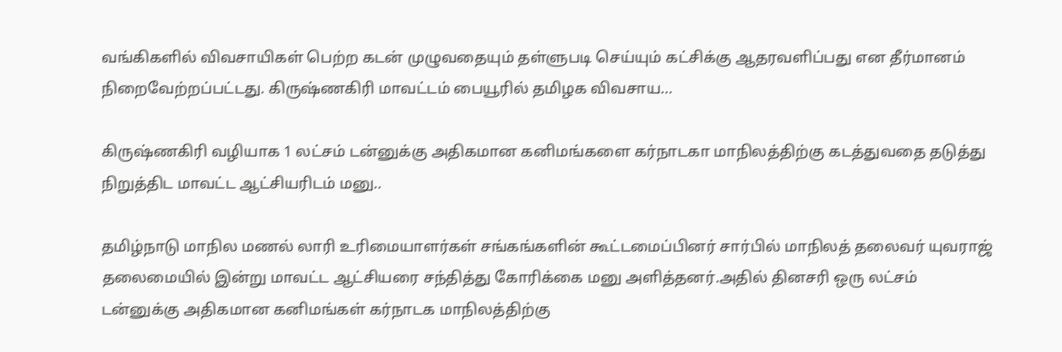வங்கிகளில் விவசாயிகள் பெற்ற கடன் முழுவதையும் தள்ளுபடி செய்யும் கட்சிக்கு ஆதரவளிப்பது என தீர்மானம் நிறைவேற்றப்பட்டது. கிருஷ்ணகிரி மாவட்டம் பையூரில் தமிழக விவசாய…

கிருஷ்ணகிரி வழியாக 1 லட்சம் டன்னுக்கு அதிகமான கனிமங்களை கர்நாடகா மாநிலத்திற்கு கடத்துவதை தடுத்து நிறுத்திட மாவட்ட ஆட்சியரிடம் மனு..

தமிழ்நாடு மாநில மணல் லாரி உரிமையாளர்கள் சங்கங்களின் கூட்டமைப்பினர் சார்பில் மாநிலத் தலைவர் யுவராஜ் தலைமையில் இன்று மாவட்ட ஆட்சியரை சந்தித்து கோரிக்கை மனு அளித்தனர்.அதில் தினசரி ஒரு லட்சம் டன்னுக்கு அதிகமான கனிமங்கள் கர்நாடக மாநிலத்திற்கு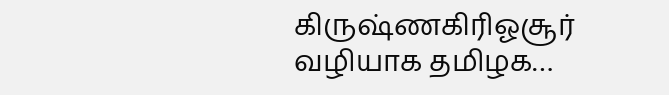கிருஷ்ணகிரிஓசூர் வழியாக தமிழக…